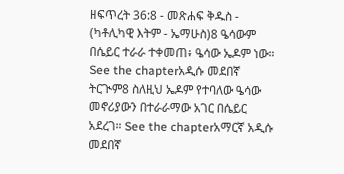ዘፍጥረት 36:8 - መጽሐፍ ቅዱስ - (ካቶሊካዊ እትም - ኤማሁስ)8 ዔሳውም በሴይር ተራራ ተቀመጠ፥ ዔሳው ኤዶም ነው። See the chapterአዲሱ መደበኛ ትርጒም8 ስለዚህ ኤዶም የተባለው ዔሳው መኖሪያውን በተራራማው አገር በሴይር አደረገ። See the chapterአማርኛ አዲሱ መደበኛ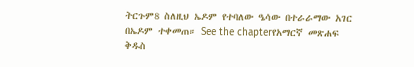ትርጉም8 ስለዚህ ኤዶም የተባለው ዔሳው በተራራማው አገር በኤዶም ተቀመጠ። See the chapterየአማርኛ መጽሐፍ ቅዱስ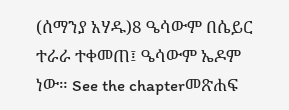(ሰማንያ አሃዱ)8 ዔሳውም በሴይር ተራራ ተቀመጠ፤ ዔሳውም ኤዶም ነው። See the chapterመጽሐፍ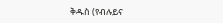ቅዱስ (የብሉይና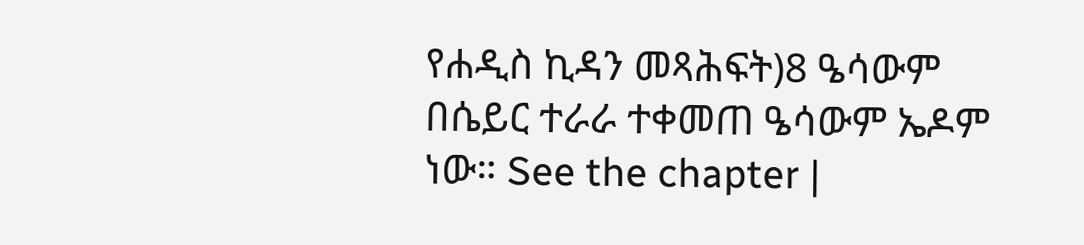የሐዲስ ኪዳን መጻሕፍት)8 ዔሳውም በሴይር ተራራ ተቀመጠ ዔሳውም ኤዶም ነው። See the chapter |